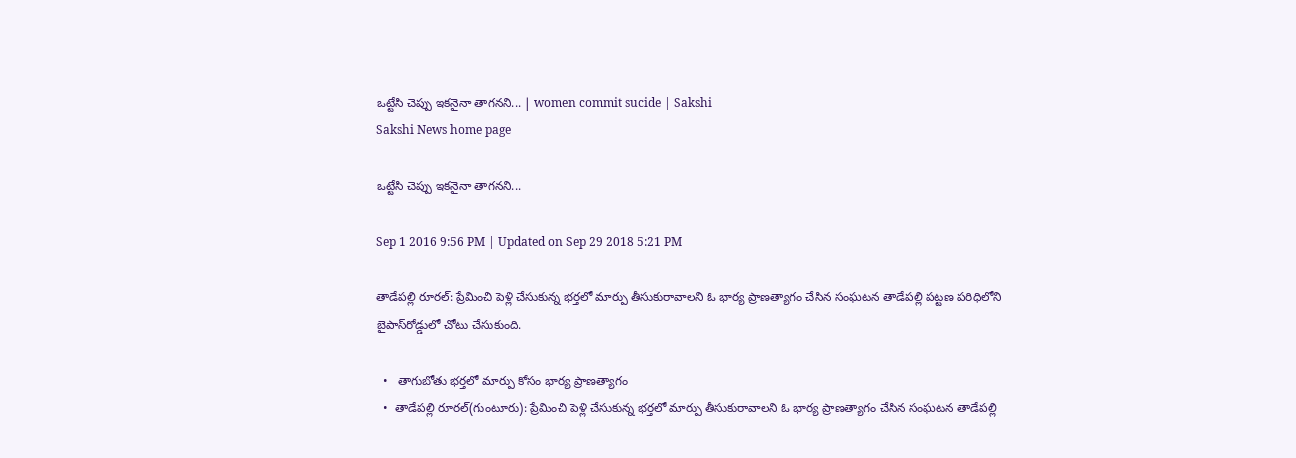ఒట్టేసి చెప్పు ఇకనైనా తాగనని... | women commit sucide | Sakshi
Sakshi News home page

ఒట్టేసి చెప్పు ఇకనైనా తాగనని...

Sep 1 2016 9:56 PM | Updated on Sep 29 2018 5:21 PM

తాడేపల్లి రూరల్‌: ప్రేమించి పెళ్లి చేసుకున్న భర్తలో మార్పు తీసుకురావాలని ఓ భార్య ప్రాణత్యాగం చేసిన సంఘటన తాడేపల్లి పట్టణ పరిధిలోని బైపాస్‌రోడ్డులో చోటు చేసుకుంది.

  •   తాగుబోతు భర్తలో మార్పు కోసం భార్య ప్రాణత్యాగం
  •  తాడేపల్లి రూరల్‌(గుంటూరు): ప్రేమించి పెళ్లి చేసుకున్న భర్తలో మార్పు తీసుకురావాలని ఓ భార్య ప్రాణత్యాగం చేసిన సంఘటన తాడేపల్లి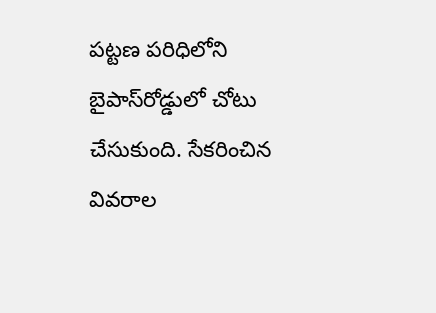పట్టణ పరిధిలోని బైపాస్‌రోడ్డులో చోటు చేసుకుంది. సేకరించిన వివరాల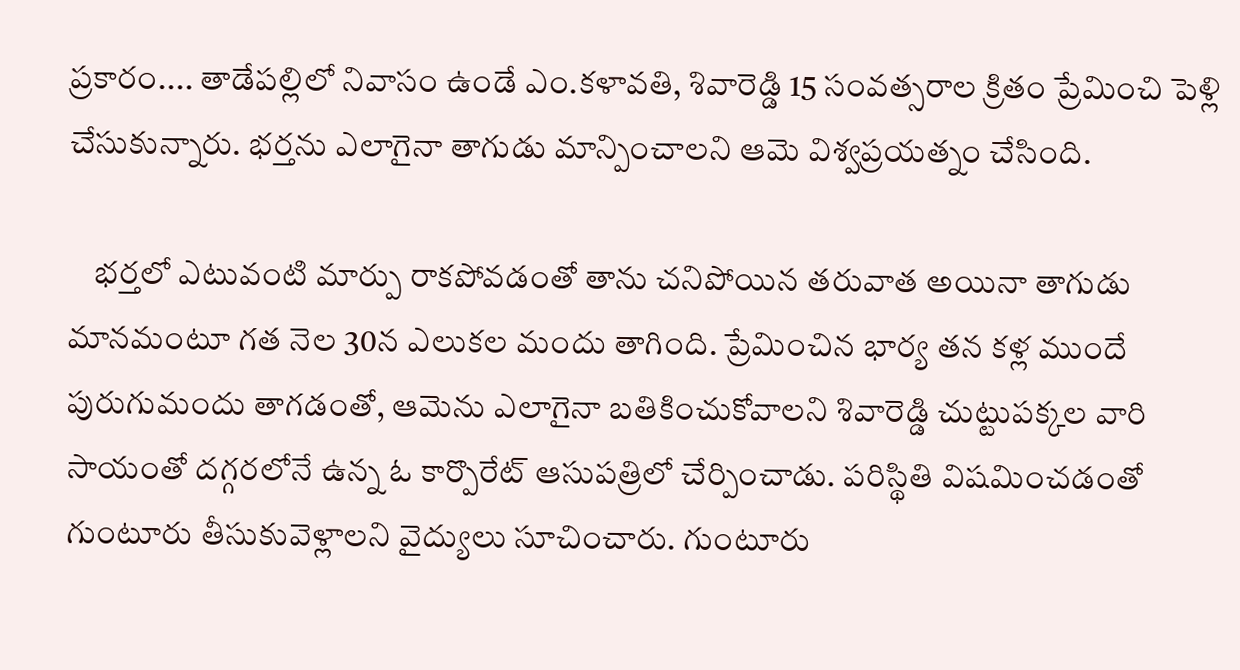ప్రకారం.... తాడేపల్లిలో నివాసం ఉండే ఎం.కళావతి, శివారెడ్డి 15 సంవత్సరాల క్రితం ప్రేమించి పెళ్లి చేసుకున్నారు. భర్తను ఎలాగైనా తాగుడు మాన్పించాలని ఆమె విశ్వప్రయత్నం చేసింది.

    భర్తలో ఎటువంటి మార్పు రాకపోవడంతో తాను చనిపోయిన తరువాత అయినా తాగుడు మానమంటూ గత నెల 30న ఎలుకల మందు తాగింది. ప్రేమించిన భార్య తన కళ్ల ముందే పురుగుమందు తాగడంతో, ఆమెను ఎలాగైనా బతికించుకోవాలని శివారెడ్డి చుట్టుపక్కల వారి సాయంతో దగ్గరలోనే ఉన్న ఓ కార్పొరేట్‌ ఆసుపత్రిలో చేర్పించాడు. పరిస్థితి విషమించడంతో గుంటూరు తీసుకువెళ్లాలని వైద్యులు సూచించారు. గుంటూరు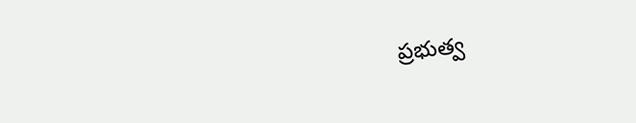ప్రభుత్వ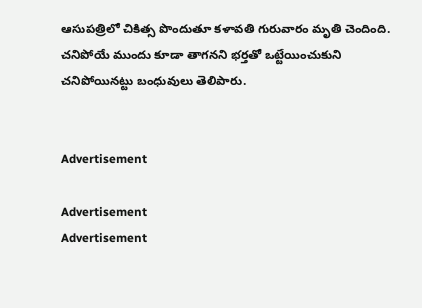ఆసుపత్రిలో చికిత్స పొందుతూ కళావతి గురువారం మృతి చెందింది. చనిపోయే ముందు కూడా తాగనని భర్తతో ఒట్టేయించుకుని చనిపోయినట్టు బంధువులు తెలిపారు.


Advertisement

Advertisement
Advertisement